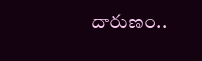దారుణం..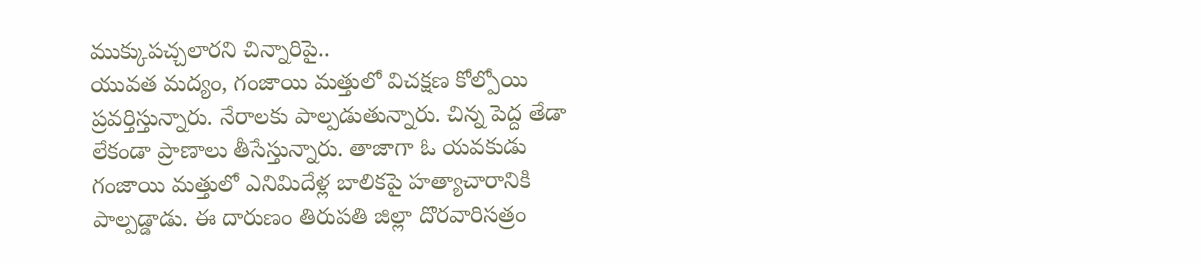ముక్కుపచ్చలారని చిన్నారిపై..
యువత మద్యం, గంజాయి మత్తులో విచక్షణ కోల్పోయి ప్రవర్తిస్తున్నారు. నేరాలకు పాల్పడుతున్నారు. చిన్న పెద్ద తేడా లేకండా ప్రాణాలు తీసేస్తున్నారు. తాజాగా ఓ యవకుడు గంజాయి మత్తులో ఎనిమిదేళ్ల బాలికపై హత్యాచారానికి పాల్పడ్డాడు. ఈ దారుణం తిరుపతి జిల్లా దొరవారిసత్రం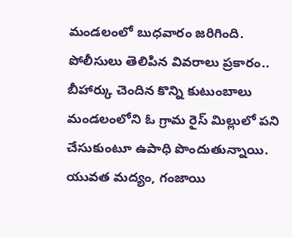మండలంలో బుధవారం జరిగింది. పోలీసులు తెలిపిన వివరాలు ప్రకారం.. బీహార్కు చెందిన కొన్ని కుటుంబాలు మండలంలోని ఓ గ్రామ రైస్ మిల్లులో పని చేసుకుంటూ ఉపాధి పొందుతున్నాయి.
యువత మద్యం, గంజాయి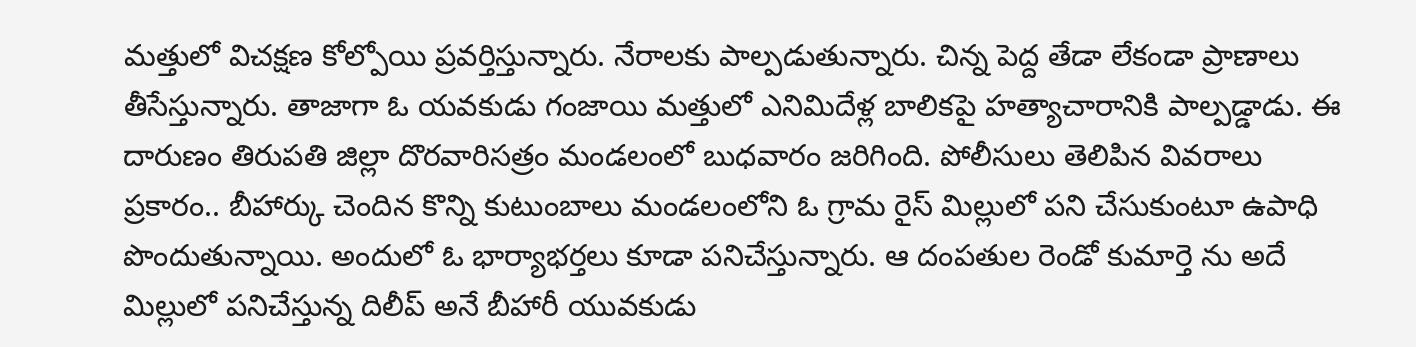మత్తులో విచక్షణ కోల్పోయి ప్రవర్తిస్తున్నారు. నేరాలకు పాల్పడుతున్నారు. చిన్న పెద్ద తేడా లేకండా ప్రాణాలు తీసేస్తున్నారు. తాజాగా ఓ యవకుడు గంజాయి మత్తులో ఎనిమిదేళ్ల బాలికపై హత్యాచారానికి పాల్పడ్డాడు. ఈ దారుణం తిరుపతి జిల్లా దొరవారిసత్రం మండలంలో బుధవారం జరిగింది. పోలీసులు తెలిపిన వివరాలు ప్రకారం.. బీహార్కు చెందిన కొన్ని కుటుంబాలు మండలంలోని ఓ గ్రామ రైస్ మిల్లులో పని చేసుకుంటూ ఉపాధి పొందుతున్నాయి. అందులో ఓ భార్యాభర్తలు కూడా పనిచేస్తున్నారు. ఆ దంపతుల రెండో కుమార్తె ను అదే మిల్లులో పనిచేస్తున్న దిలీప్ అనే బీహారీ యువకుడు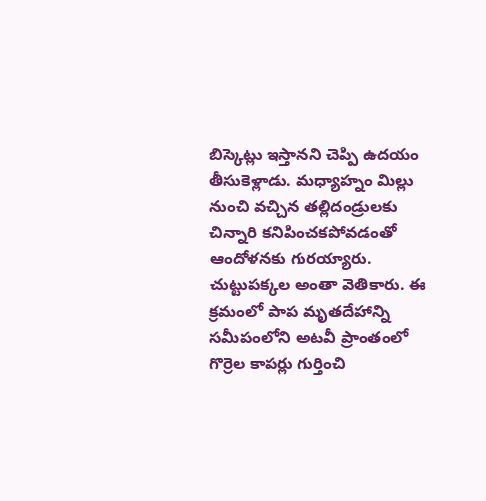బిస్కెట్లు ఇస్తానని చెప్పి ఉదయం తీసుకెళ్లాడు. మధ్యాహ్నం మిల్లు నుంచి వచ్చిన తల్లిదండ్రులకు చిన్నారి కనిపించకపోవడంతో ఆందోళనకు గురయ్యారు. చుట్టుపక్కల అంతా వెతికారు. ఈ క్రమంలో పాప మృతదేహాన్ని సమీపంలోని అటవీ ప్రాంతంలో గొర్రెల కాపర్లు గుర్తించి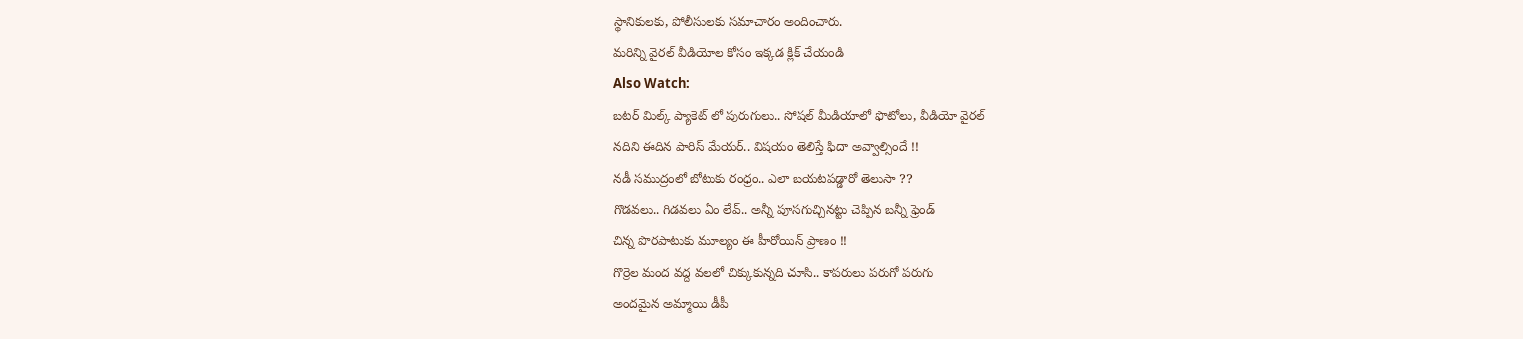స్థానికులకు, పోలీసులకు సమాచారం అందించారు.
మరిన్ని వైరల్ వీడియోల కోసం ఇక్కడ క్లిక్ చేయండి
Also Watch:
బటర్ మిల్క్ ప్యాకెట్ లో పురుగులు.. సోషల్ మీడియాలో ఫొటోలు, వీడియో వైరల్
నదిని ఈదిన పారిస్ మేయర్.. విషయం తెలిస్తే ఫిదా అవ్వాల్సిందే !!
నడీ సముద్రంలో బోటుకు రంధ్రం.. ఎలా బయటపడ్డారో తెలుసా ??
గొడవలు.. గిడవలు ఏం లేవ్.. అన్నీ పూసగుచ్చినట్టు చెప్పిన బన్నీ ఫ్రెండ్
చిన్న పొరపాటుకు మూల్యం ఈ హీరోయిన్ ప్రాణం !!
గొర్రెల మంద వద్ద వలలో చిక్కుకున్నది చూసి.. కాపరులు పరుగో పరుగు
అందమైన అమ్మాయి డీపీ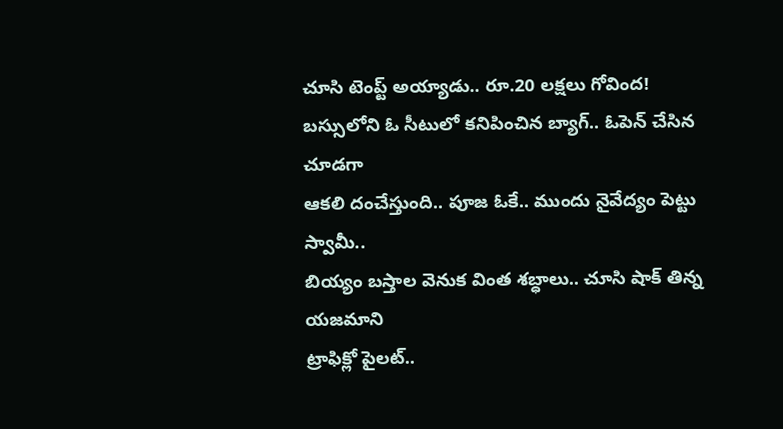చూసి టెంప్ట్ అయ్యాడు.. రూ.20 లక్షలు గోవింద!
బస్సులోని ఓ సీటులో కనిపించిన బ్యాగ్.. ఓపెన్ చేసిన చూడగా
ఆకలి దంచేస్తుంది.. పూజ ఓకే.. ముందు నైవేద్యం పెట్టు స్వామీ..
బియ్యం బస్తాల వెనుక వింత శబ్ధాలు.. చూసి షాక్ తిన్న యజమాని
ట్రాఫిక్లో పైలట్..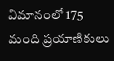విమానంలో 175 మంది ప్రయాణికులు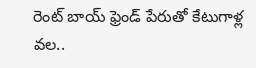రెంట్ బాయ్ ఫ్రెండ్ పేరుతో కేటుగాళ్ల వల..